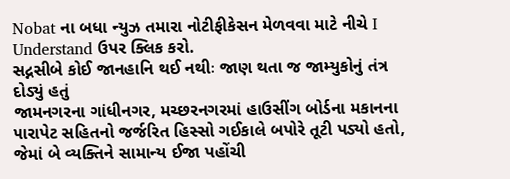Nobat ના બધા ન્યુઝ તમારા નોટીફીકેસન મેળવવા માટે નીચે I Understand ઉપર ક્લિક કરો.
સદ્નસીબે કોઈ જાનહાનિ થઈ નથીઃ જાણ થતા જ જામ્યુકોનું તંત્ર દોડ્યું હતું
જામનગરના ગાંધીનગર, મચ્છરનગરમાં હાઉસીંગ બોર્ડના મકાનના ૫ારાપેટ સહિતનો જર્જરિત હિસ્સો ગઈકાલે બપોરે તૂટી પડ્યો હતો, જેમાં બે વ્યક્તિને સામાન્ય ઈજા પહોંચી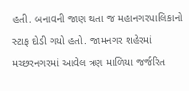હતી. બનાવની જાણ થતા જ મહાનગરપાલિકાનો સ્ટાફ દોડી ગયો હતો. જામનગર શહેરમાં મચ્છરનગરમાં આવેલ ત્રણ માળિયા જર્જરિત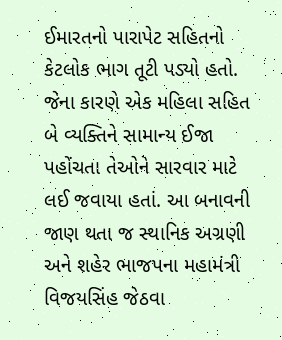ઈમારતનો પારાપેટ સહિતનો કેટલોક ભાગ તૂટી પડ્યો હતો. જેના કારણે એક મહિલા સહિત બે વ્યક્તિને સામાન્ય ઈજા પહોંચતા તેઓને સારવાર માટે લઈ જવાયા હતાં. આ બનાવની જાણ થતા જ સ્થાનિક અગ્રણી અને શહેર ભાજપના મહામંત્રી વિજયસિંહ જેઠવા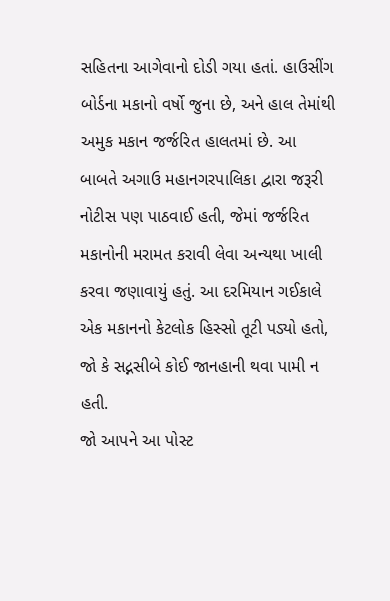સહિતના આગેવાનો દોડી ગયા હતાં. હાઉસીંગ બોર્ડના મકાનો વર્ષો જુના છે, અને હાલ તેમાંથી અમુક મકાન જર્જરિત હાલતમાં છે. આ બાબતે અગાઉ મહાનગરપાલિકા દ્વારા જરૂરી નોટીસ પણ પાઠવાઈ હતી, જેમાં જર્જરિત મકાનોની મરામત કરાવી લેવા અન્યથા ખાલી કરવા જણાવાયું હતું. આ દરમિયાન ગઈકાલે એક મકાનનો કેટલોક હિસ્સો તૂટી પડ્યો હતો, જો કે સદ્નસીબે કોઈ જાનહાની થવા પામી ન હતી.
જો આપને આ પોસ્ટ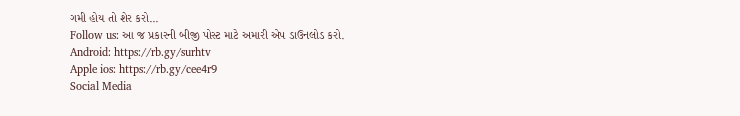ગમી હોય તો શેર કરો...
Follow us: આ જ પ્રકારની બીજી પોસ્ટ માટે અમારી એપ ડાઉનલોડ કરો.
Android: https://rb.gy/surhtv
Apple ios: https://rb.gy/cee4r9
Social Media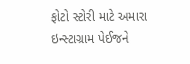ફોટો સ્ટોરી માટે અમારા ઇન્સ્ટાગ્રામ પેઈજને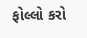ફોલ્લો કરો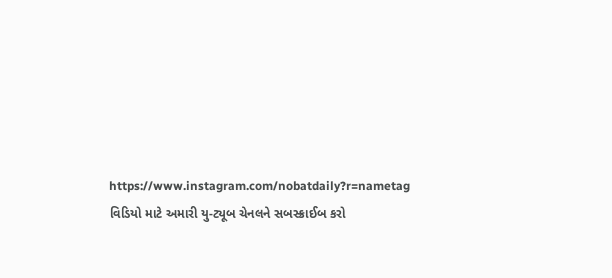https://www.instagram.com/nobatdaily?r=nametag
વિડિયો માટે અમારી યુ-ટ્યૂબ ચેનલને સબસ્ક્રાઈબ કરો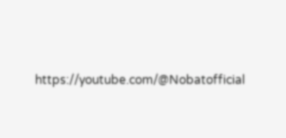https://youtube.com/@Nobatofficial